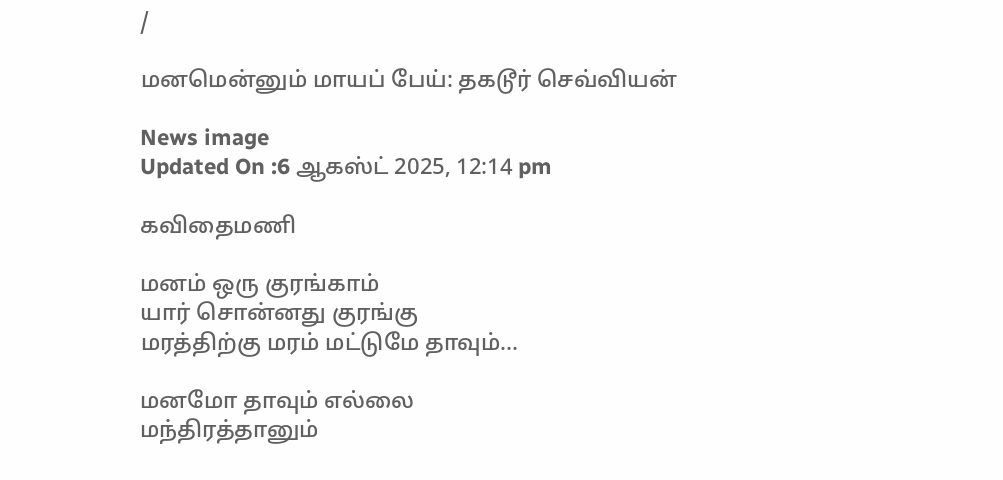/

மனமென்னும் மாயப் பேய்: தகடூர் செவ்வியன்

News image
Updated On :6 ஆகஸ்ட் 2025, 12:14 pm

கவிதைமணி

மனம் ஒரு குரங்காம்
யார் சொன்னது குரங்கு
மரத்திற்கு மரம் மட்டுமே தாவும்...

மனமோ தாவும் எல்லை
மந்திரத்தானும்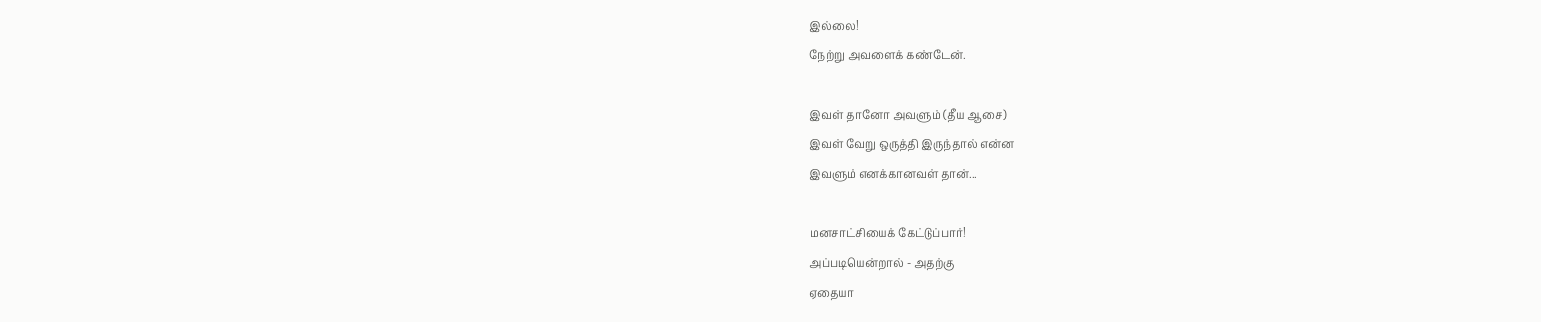இல்லை!
நேற்று அவளைக் கண்டேன்.

இவள் தானோ அவளும் (தீய ஆசை)
இவள் வேறு ஒருத்தி இருந்தால் என்ன
இவளும் எனக்கானவள் தான்...

மனசாட்சியைக் கேட்டுப்பார்!
அப்படியென்றால் - அதற்கு
ஏதையா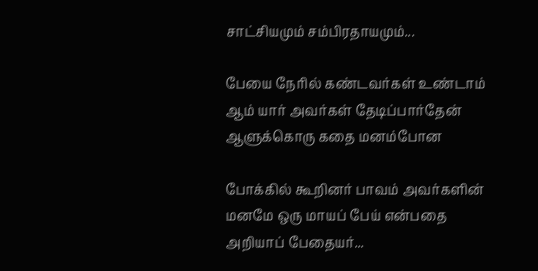சாட்சியமும் சம்பிரதாயமும்...

பேயை நேரில் கண்டவர்கள் உண்டாம்
ஆம் யார் அவர்கள் தேடிப்பார்தேன்
ஆளுக்கொரு கதை மனம்போன

போக்கில் கூறினர் பாவம் அவர்களின்
மனமே ஒரு மாயப் பேய் என்பதை
அறியாப் பேதையர்...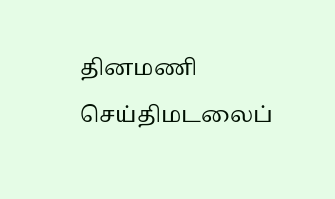தினமணி செய்திமடலைப்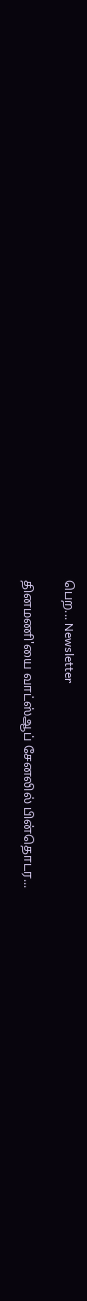பெற... Newsletter

தினமணி'யை வாட்ஸ்ஆப் சேனலில் பின்தொடர...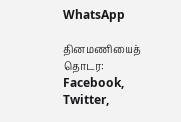WhatsApp

தினமணியைத் தொடர: Facebook, Twitter,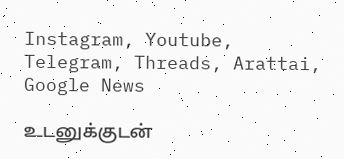Instagram, Youtube, Telegram, Threads, Arattai, Google News

உடனுக்குடன்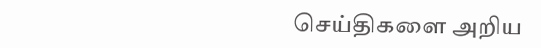செய்திகளை அறிய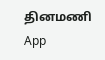தினமணி App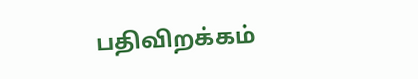பதிவிறக்கம்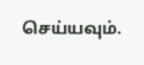செய்யவும்.